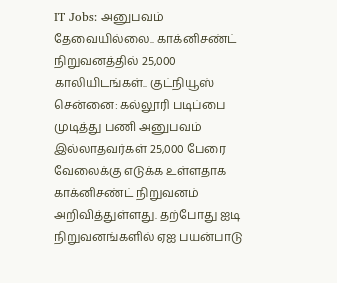IT Jobs: அனுபவம் தேவையில்லை.. காக்னிசண்ட் நிறுவனத்தில் 25,000 காலியிடங்கள்.. குட்நியூஸ்
சென்னை: கல்லூரி படிப்பை முடித்து பணி அனுபவம் இல்லாதவர்கள் 25,000 பேரை வேலைக்கு எடுக்க உள்ளதாக காக்னிசண்ட் நிறுவனம் அறிவித்துள்ளது. தற்போது ஐடி நிறுவனங்களில் ஏஐ பயன்பாடு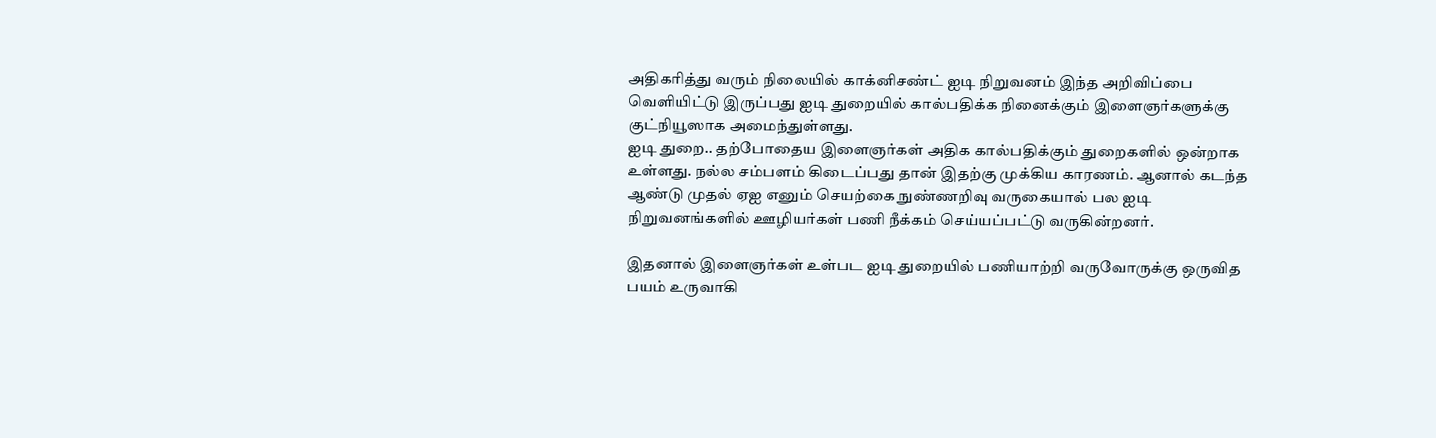அதிகரித்து வரும் நிலையில் காக்னிசண்ட் ஐடி நிறுவனம் இந்த அறிவிப்பை வெளியிட்டு இருப்பது ஐடி துறையில் கால்பதிக்க நினைக்கும் இளைஞர்களுக்கு குட்நியூஸாக அமைந்துள்ளது.
ஐடி துறை.. தற்போதைய இளைஞர்கள் அதிக கால்பதிக்கும் துறைகளில் ஒன்றாக உள்ளது. நல்ல சம்பளம் கிடைப்பது தான் இதற்கு முக்கிய காரணம். ஆனால் கடந்த ஆண்டு முதல் ஏஐ எனும் செயற்கை நுண்ணறிவு வருகையால் பல ஐடி நிறுவனங்களில் ஊழியர்கள் பணி நீக்கம் செய்யப்பட்டு வருகின்றனர்.

இதனால் இளைஞர்கள் உள்பட ஐடி துறையில் பணியாற்றி வருவோருக்கு ஒருவித பயம் உருவாகி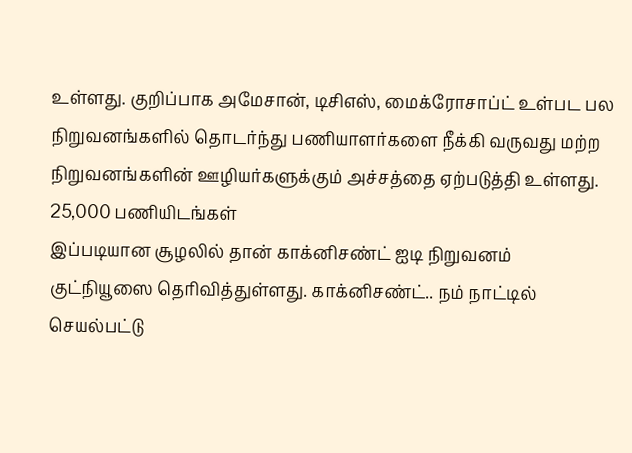உள்ளது. குறிப்பாக அமேசான், டிசிஎஸ், மைக்ரோசாப்ட் உள்பட பல நிறுவனங்களில் தொடர்ந்து பணியாளர்களை நீக்கி வருவது மற்ற நிறுவனங்களின் ஊழியர்களுக்கும் அச்சத்தை ஏற்படுத்தி உள்ளது.
25,000 பணியிடங்கள்
இப்படியான சூழலில் தான் காக்னிசண்ட் ஐடி நிறுவனம் குட்நியூஸை தெரிவித்துள்ளது. காக்னிசண்ட்.. நம் நாட்டில் செயல்பட்டு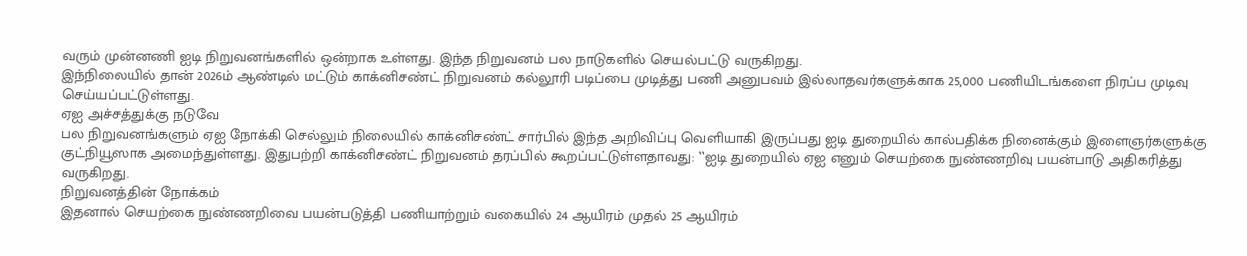வரும் முன்னணி ஐடி நிறுவனங்களில் ஒன்றாக உள்ளது. இந்த நிறுவனம் பல நாடுகளில் செயல்பட்டு வருகிறது.
இந்நிலையில் தான் 2026ம் ஆண்டில் மட்டும் காக்னிசண்ட் நிறுவனம் கல்லூரி படிப்பை முடித்து பணி அனுபவம் இல்லாதவர்களுக்காக 25,000 பணியிடங்களை நிரப்ப முடிவு செய்யப்பட்டுள்ளது.
ஏஐ அச்சத்துக்கு நடுவே
பல நிறுவனங்களும் ஏஐ நோக்கி செல்லும் நிலையில் காக்னிசண்ட் சார்பில் இந்த அறிவிப்பு வெளியாகி இருப்பது ஐடி துறையில் கால்பதிக்க நினைக்கும் இளைஞர்களுக்கு குட்நியூஸாக அமைந்துள்ளது. இதுபற்றி காக்னிசண்ட் நிறுவனம் தரப்பில் கூறப்பட்டுள்ளதாவது: ‛‛ஐடி துறையில் ஏஐ எனும் செயற்கை நுண்ணறிவு பயன்பாடு அதிகரித்து வருகிறது.
நிறுவனத்தின் நோக்கம்
இதனால் செயற்கை நுண்ணறிவை பயன்படுத்தி பணியாற்றும் வகையில் 24 ஆயிரம் முதல் 25 ஆயிரம்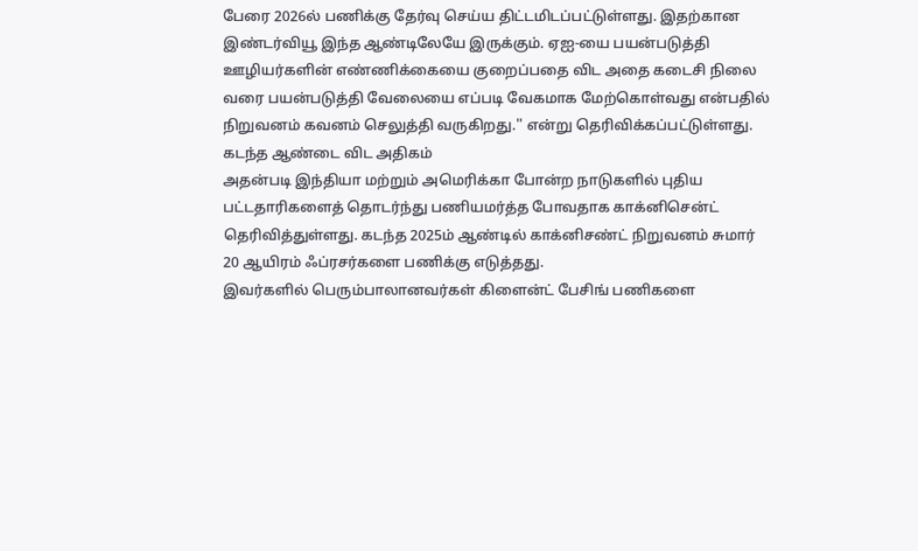பேரை 2026ல் பணிக்கு தேர்வு செய்ய திட்டமிடப்பட்டுள்ளது. இதற்கான இண்டர்வியூ இந்த ஆண்டிலேயே இருக்கும். ஏஐ-யை பயன்படுத்தி ஊழியர்களின் எண்ணிக்கையை குறைப்பதை விட அதை கடைசி நிலை வரை பயன்படுத்தி வேலையை எப்படி வேகமாக மேற்கொள்வது என்பதில் நிறுவனம் கவனம் செலுத்தி வருகிறது.'' என்று தெரிவிக்கப்பட்டுள்ளது.
கடந்த ஆண்டை விட அதிகம்
அதன்படி இந்தியா மற்றும் அமெரிக்கா போன்ற நாடுகளில் புதிய பட்டதாரிகளைத் தொடர்ந்து பணியமர்த்த போவதாக காக்னிசென்ட் தெரிவித்துள்ளது. கடந்த 2025ம் ஆண்டில் காக்னிசண்ட் நிறுவனம் சுமார் 20 ஆயிரம் ஃப்ரசர்களை பணிக்கு எடுத்தது.
இவர்களில் பெரும்பாலானவர்கள் கிளைன்ட் பேசிங் பணிகளை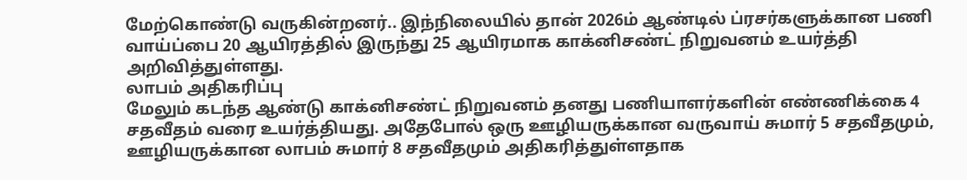மேற்கொண்டு வருகின்றனர்.. இந்நிலையில் தான் 2026ம் ஆண்டில் ப்ரசர்களுக்கான பணி வாய்ப்பை 20 ஆயிரத்தில் இருந்து 25 ஆயிரமாக காக்னிசண்ட் நிறுவனம் உயர்த்தி அறிவித்துள்ளது.
லாபம் அதிகரிப்பு
மேலும் கடந்த ஆண்டு காக்னிசண்ட் நிறுவனம் தனது பணியாளர்களின் எண்ணிக்கை 4 சதவீதம் வரை உயர்த்தியது. அதேபோல் ஒரு ஊழியருக்கான வருவாய் சுமார் 5 சதவீதமும், ஊழியருக்கான லாபம் சுமார் 8 சதவீதமும் அதிகரித்துள்ளதாக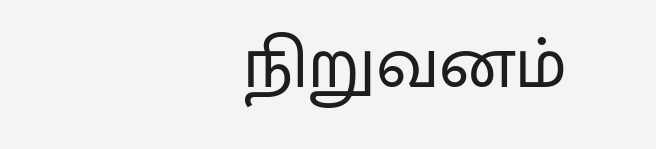நிறுவனம்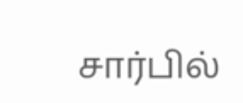சார்பில்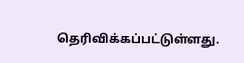தெரிவிக்கப்பட்டுள்ளது.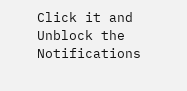Click it and Unblock the Notifications